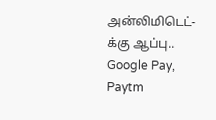அன்லிமிடெட்-க்கு ஆப்பு.. Google Pay, Paytm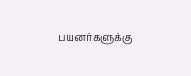பயனர்களுக்கு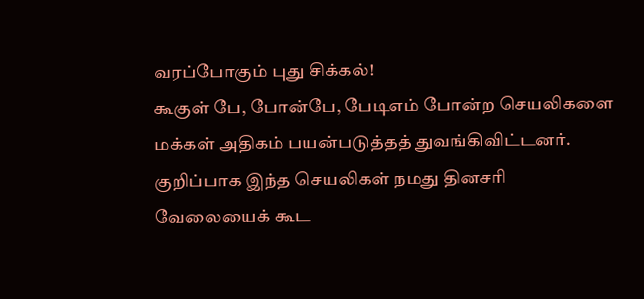வரப்போகும் புது சிக்கல்!
கூகுள் பே, போன்பே, பேடிஎம் போன்ற செயலிகளை மக்கள் அதிகம் பயன்படுத்தத் துவங்கிவிட்டனர். குறிப்பாக இந்த செயலிகள் நமது தினசரி வேலையைக் கூட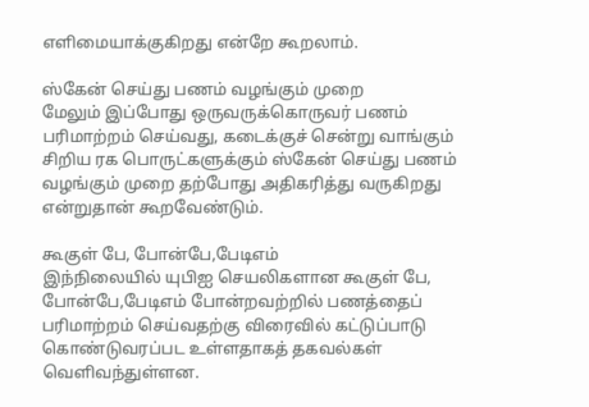எளிமையாக்குகிறது என்றே கூறலாம்.

ஸ்கேன் செய்து பணம் வழங்கும் முறை
மேலும் இப்போது ஒருவருக்கொருவர் பணம் பரிமாற்றம் செய்வது, கடைக்குச் சென்று வாங்கும் சிறிய ரக பொருட்களுக்கும் ஸ்கேன் செய்து பணம் வழங்கும் முறை தற்போது அதிகரித்து வருகிறது என்றுதான் கூறவேண்டும்.

கூகுள் பே, போன்பே,பேடிஎம்
இந்நிலையில் யுபிஐ செயலிகளான கூகுள் பே, போன்பே,பேடிஎம் போன்றவற்றில் பணத்தைப் பரிமாற்றம் செய்வதற்கு விரைவில் கட்டுப்பாடு கொண்டுவரப்பட உள்ளதாகத் தகவல்கள் வெளிவந்துள்ளன.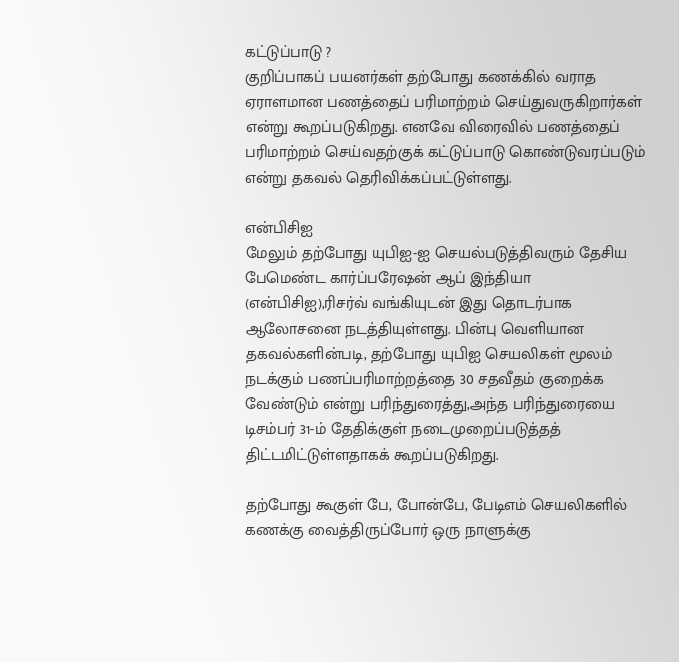கட்டுப்பாடு ?
குறிப்பாகப் பயனர்கள் தற்போது கணக்கில் வராத ஏராளமான பணத்தைப் பரிமாற்றம் செய்துவருகிறார்கள் என்று கூறப்படுகிறது. எனவே விரைவில் பணத்தைப் பரிமாற்றம் செய்வதற்குக் கட்டுப்பாடு கொண்டுவரப்படும் என்று தகவல் தெரிவிக்கப்பட்டுள்ளது.

என்பிசிஐ
மேலும் தற்போது யுபிஐ-ஐ செயல்படுத்திவரும் தேசிய பேமெண்ட கார்ப்பரேஷன் ஆப் இந்தியா (என்பிசிஐ),ரிசர்வ் வங்கியுடன் இது தொடர்பாக ஆலோசனை நடத்தியுள்ளது. பின்பு வெளியான தகவல்களின்படி, தற்போது யுபிஐ செயலிகள் மூலம் நடக்கும் பணப்பரிமாற்றத்தை 30 சதவீதம் குறைக்க வேண்டும் என்று பரிந்துரைத்து,அந்த பரிந்துரையை டிசம்பர் 31-ம் தேதிக்குள் நடைமுறைப்படுத்தத் திட்டமிட்டுள்ளதாகக் கூறப்படுகிறது.

தற்போது கூகுள் பே, போன்பே, பேடிஎம் செயலிகளில் கணக்கு வைத்திருப்போர் ஒரு நாளுக்கு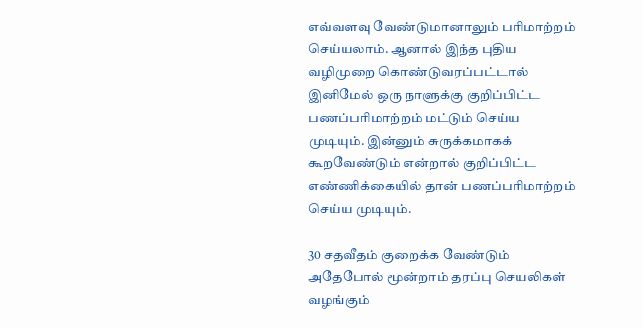எவ்வளவு வேண்டுமானாலும் பரிமாற்றம் செய்யலாம். ஆனால் இந்த புதிய வழிமுறை கொண்டுவரப்பட்டால் இனிமேல் ஒரு நாளுக்கு குறிப்பிட்ட பணப்பரிமாற்றம் மட்டும் செய்ய முடியும். இன்னும் சுருக்கமாகக் கூறவேண்டும் என்றால் குறிப்பிட்ட எண்ணிக்கையில் தான் பணப்பரிமாற்றம் செய்ய முடியும்.

30 சதவீதம் குறைக்க வேண்டும்
அதேபோல் மூன்றாம் தரப்பு செயலிகள் வழங்கும்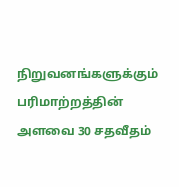நிறுவனங்களுக்கும் பரிமாற்றத்தின் அளவை 30 சதவீதம்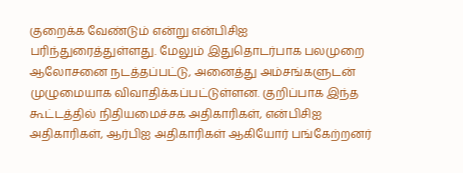குறைக்க வேண்டும் என்று என்பிசிஐ பரிந்துரைத்துள்ளது. மேலும் இதுதொடர்பாக பலமுறை ஆலோசனை நடத்தப்பட்டு, அனைத்து அம்சங்களுடன் முழுமையாக விவாதிக்கப்பட்டுள்ளன. குறிப்பாக இந்த கூட்டத்தில் நிதியமைச்சக அதிகாரிகள், என்பிசிஐ அதிகாரிகள், ஆர்பிஐ அதிகாரிகள் ஆகியோர் பங்கேற்றனர்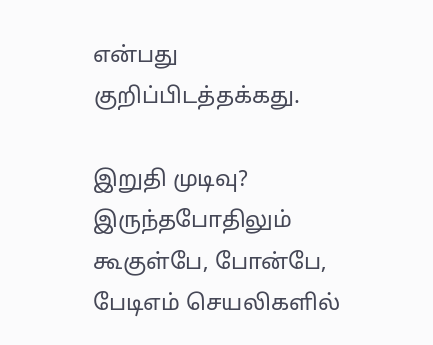என்பது குறிப்பிடத்தக்கது.

இறுதி முடிவு?
இருந்தபோதிலும் கூகுள்பே, போன்பே, பேடிஎம் செயலிகளில்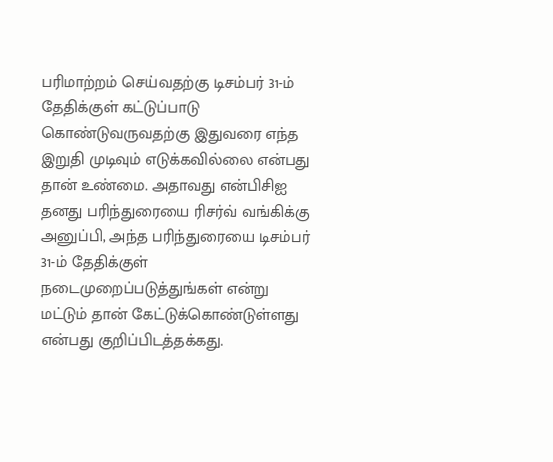பரிமாற்றம் செய்வதற்கு டிசம்பர் 31-ம் தேதிக்குள் கட்டுப்பாடு கொண்டுவருவதற்கு இதுவரை எந்த இறுதி முடிவும் எடுக்கவில்லை என்பது தான் உண்மை. அதாவது என்பிசிஐ தனது பரிந்துரையை ரிசர்வ் வங்கிக்கு அனுப்பி, அந்த பரிந்துரையை டிசம்பர் 31-ம் தேதிக்குள் நடைமுறைப்படுத்துங்கள் என்று மட்டும் தான் கேட்டுக்கொண்டுள்ளது என்பது குறிப்பிடத்தக்கது.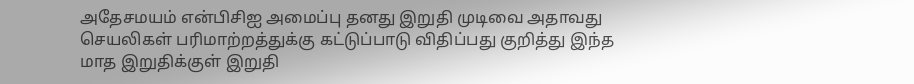அதேசமயம் என்பிசிஐ அமைப்பு தனது இறுதி முடிவை அதாவது செயலிகள் பரிமாற்றத்துக்கு கட்டுப்பாடு விதிப்பது குறித்து இந்த மாத இறுதிக்குள் இறுதி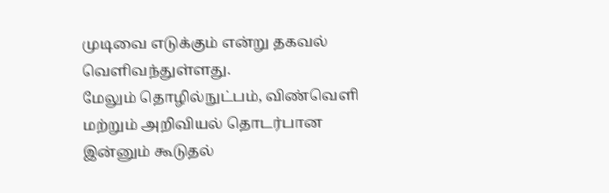முடிவை எடுக்கும் என்று தகவல் வெளிவந்துள்ளது.
மேலும் தொழில்நுட்பம், விண்வெளி மற்றும் அறிவியல் தொடர்பான இன்னும் கூடுதல்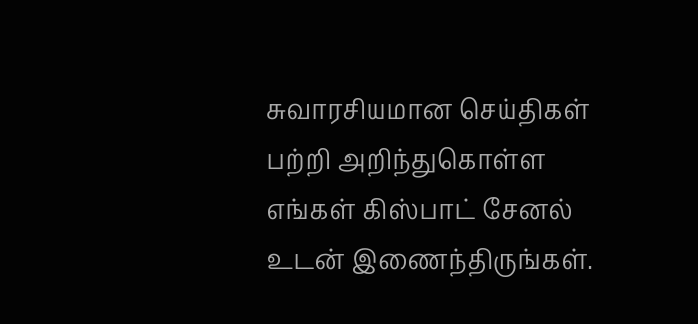சுவாரசியமான செய்திகள் பற்றி அறிந்துகொள்ள எங்கள் கிஸ்பாட் சேனல் உடன் இணைந்திருங்கள்.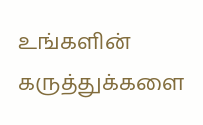உங்களின் கருத்துக்களை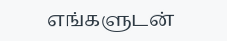எங்களுடன்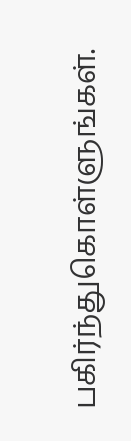பகிர்ந்துகொள்ளுங்கள்.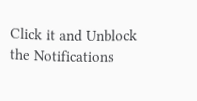Click it and Unblock the Notifications